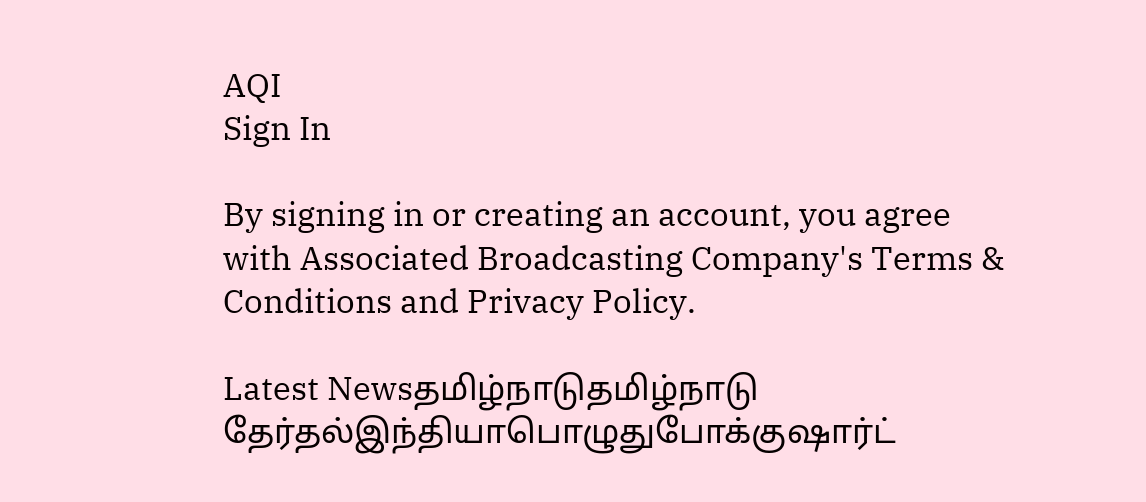AQI
Sign In

By signing in or creating an account, you agree with Associated Broadcasting Company's Terms & Conditions and Privacy Policy.

Latest Newsதமிழ்நாடுதமிழ்நாடு தேர்தல்இந்தியாபொழுதுபோக்குஷார்ட்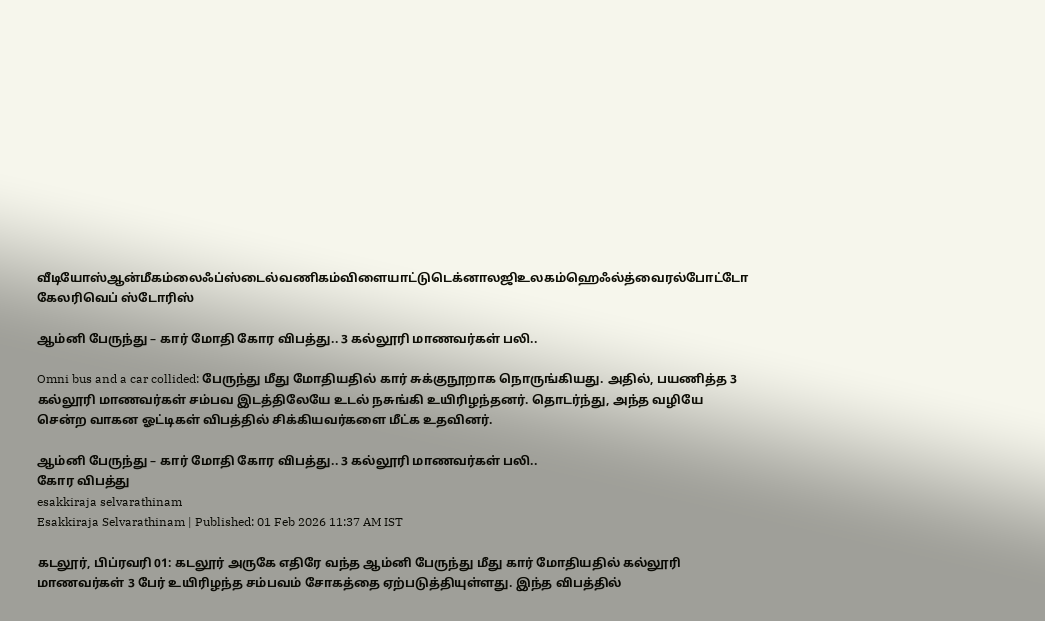வீடியோஸ்ஆன்மீகம்லைஃப்ஸ்டைல்வணிகம்விளையாட்டுடெக்னாலஜிஉலகம்ஹெஃல்த்வைரல்போட்டோ கேலரிவெப் ஸ்டோரிஸ்

ஆம்னி பேருந்து – கார் மோதி கோர விபத்து.. 3 கல்லூரி மாணவர்கள் பலி..

Omni bus and a car collided: பேருந்து மீது மோதியதில் கார் சுக்குநூறாக நொருங்கியது. அதில், பயணித்த 3 கல்லூரி மாணவர்கள் சம்பவ இடத்திலேயே உடல் நசுங்கி உயிரிழந்தனர். தொடர்ந்து, அந்த வழியே சென்ற வாகன ஓட்டிகள் விபத்தில் சிக்கியவர்களை மீட்க உதவினர்.

ஆம்னி பேருந்து – கார் மோதி கோர விபத்து.. 3 கல்லூரி மாணவர்கள் பலி..
கோர விபத்து
esakkiraja selvarathinam
Esakkiraja Selvarathinam | Published: 01 Feb 2026 11:37 AM IST

கடலூர், பிப்ரவரி 01: கடலூர் அருகே எதிரே வந்த ஆம்னி பேருந்து மீது கார் மோதியதில் கல்லூரி மாணவர்கள் 3 பேர் உயிரிழந்த சம்பவம் சோகத்தை ஏற்படுத்தியுள்ளது. இந்த விபத்தில்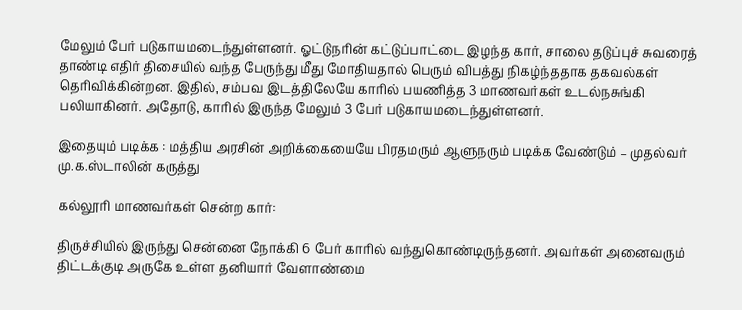மேலும் பேர் படுகாயமடைந்துள்ளனர். ஓட்டுநரின் கட்டுப்பாட்டை இழந்த கார், சாலை தடுப்புச் சுவரைத் தாண்டி எதிர் திசையில் வந்த பேருந்து மீது மோதியதால் பெரும் விபத்து நிகழ்ந்ததாக தகவல்கள் தெரிவிக்கின்றன. இதில், சம்பவ இடத்திலேயே காரில் பயணித்த 3 மாணவர்கள் உடல்நசுங்கி பலியாகினர். அதோடு, காரில் இருந்த மேலும் 3 பேர் படுகாயமடைந்துள்ளனர்.

இதையும் படிக்க : மத்திய அரசின் அறிக்கையையே பிரதமரும் ஆளுநரும் படிக்க வேண்டும் – முதல்வர் மு.க.ஸ்டாலின் கருத்து

கல்லூரி மாணவர்கள் சென்ற கார்:

திருச்சியில் இருந்து சென்னை நோக்கி 6 பேர் காரில் வந்துகொண்டிருந்தனர். அவர்கள் அனைவரும் திட்டக்குடி அருகே உள்ள தனியார் வேளாண்மை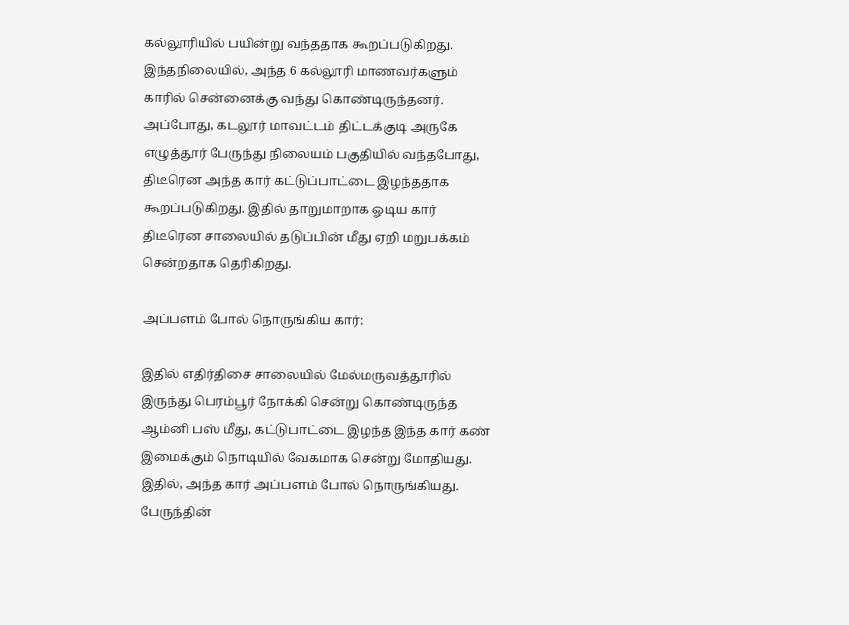கல்லூரியில் பயின்று வந்ததாக கூறப்படுகிறது. இந்தநிலையில், அந்த 6 கல்லூரி மாணவர்களும் காரில் சென்னைக்கு வந்து கொண்டிருந்தனர். அப்போது, கடலூர் மாவட்டம் திட்டக்குடி அருகே எழுத்தூர் பேருந்து நிலையம் பகுதியில் வந்தபோது, திடீரென அந்த கார் கட்டுப்பாட்டை இழந்ததாக கூறப்படுகிறது. இதில் தாறுமாறாக ஓடிய கார் திடீரென சாலையில் தடுப்பின் மீது ஏறி மறுபக்கம் சென்றதாக தெரிகிறது.

அப்பளம் போல் நொருங்கிய கார்:

இதில் எதிர்திசை சாலையில் மேல்மருவத்தூரில் இருந்து பெரம்பூர் நோக்கி சென்று கொண்டிருந்த ஆம்னி பஸ் மீது, கட்டுபாட்டை இழந்த இந்த கார் கண் இமைக்கும் நொடியில் வேகமாக சென்று மோதியது. இதில், அந்த கார் அப்பளம் போல் நொருங்கியது. பேருந்தின்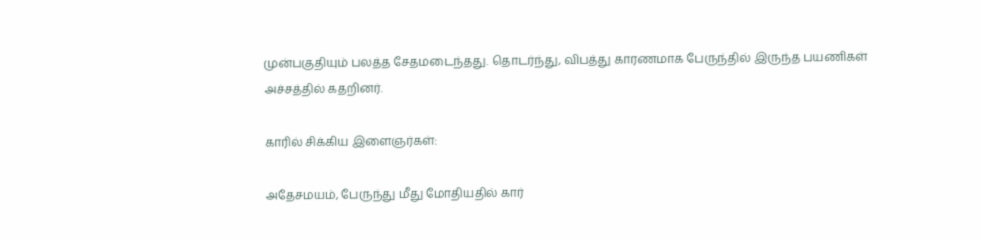முன்பகுதியும் பலத்த சேதமடைந்தது. தொடர்ந்து, விபத்து காரணமாக பேருந்தில் இருந்த பயணிகள் அச்சத்தில் கதறினர்.

காரில் சிக்கிய இளைஞர்கள்:

அதேசமயம், பேருந்து மீது மோதியதில் கார்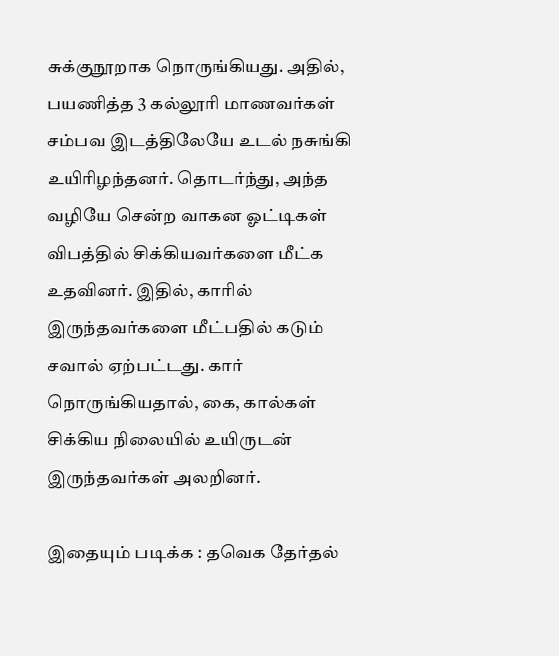சுக்குநூறாக நொருங்கியது. அதில், பயணித்த 3 கல்லூரி மாணவர்கள் சம்பவ இடத்திலேயே உடல் நசுங்கி உயிரிழந்தனர். தொடர்ந்து, அந்த வழியே சென்ற வாகன ஓட்டிகள் விபத்தில் சிக்கியவர்களை மீட்க உதவினர். இதில், காரில் இருந்தவர்களை மீட்பதில் கடும் சவால் ஏற்பட்டது. கார் நொருங்கியதால், கை, கால்கள் சிக்கிய நிலையில் உயிருடன் இருந்தவர்கள் அலறினர்.

இதையும் படிக்க : தவெக தேர்தல்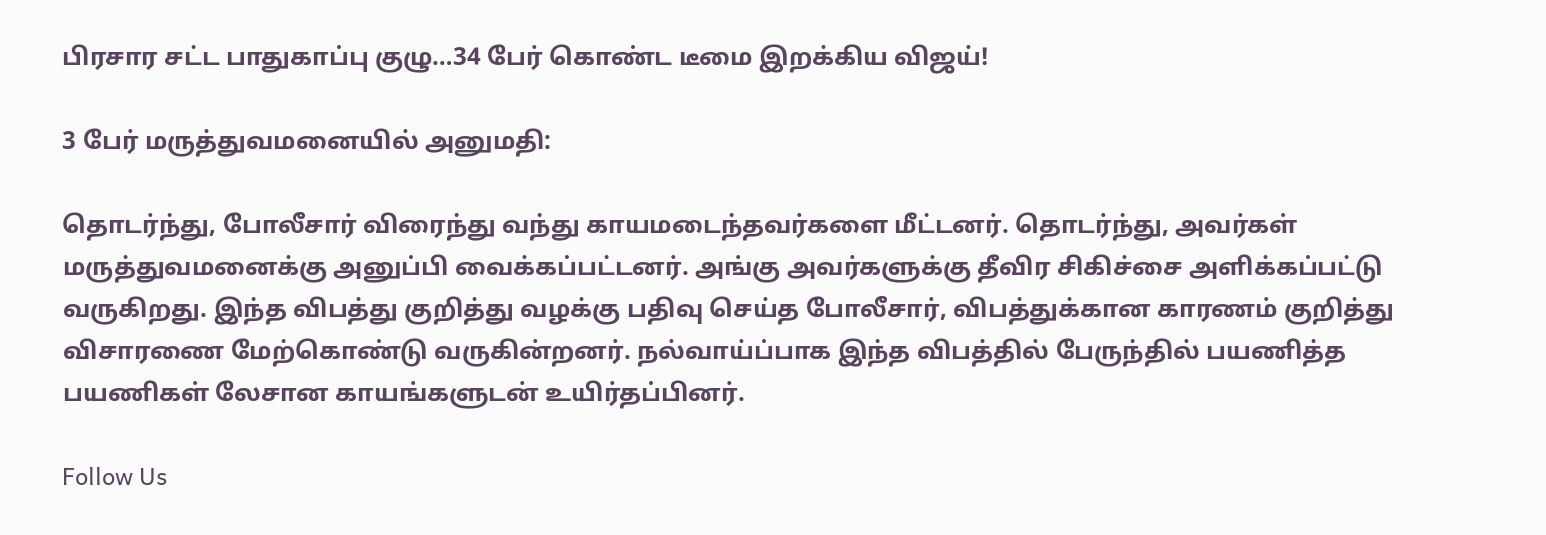பிரசார சட்ட பாதுகாப்பு குழு…34 பேர் கொண்ட டீமை இறக்கிய விஜய்!

3 பேர் மருத்துவமனையில் அனுமதி:

தொடர்ந்து, போலீசார் விரைந்து வந்து காயமடைந்தவர்களை மீட்டனர். தொடர்ந்து, அவர்கள் மருத்துவமனைக்கு அனுப்பி வைக்கப்பட்டனர். அங்கு அவர்களுக்கு தீவிர சிகிச்சை அளிக்கப்பட்டு வருகிறது. இந்த விபத்து குறித்து வழக்கு பதிவு செய்த போலீசார், விபத்துக்கான காரணம் குறித்து விசாரணை மேற்கொண்டு வருகின்றனர். நல்வாய்ப்பாக இந்த விபத்தில் பேருந்தில் பயணித்த பயணிகள் லேசான காயங்களுடன் உயிர்தப்பினர்.

Follow Us